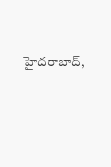హైదరాబాద్,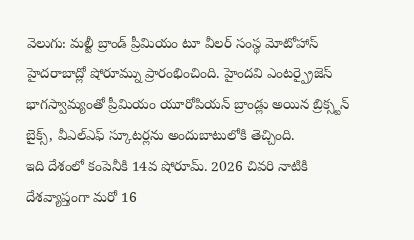వెలుగు: మల్టీ బ్రాండ్ ప్రీమియం టూ వీలర్ సంస్థ మోటోహాస్ హైదరాబాద్లో షోరూమ్ను ప్రారంభించింది. హైందవి ఎంటర్ప్రైజెస్ భాగస్వామ్యంతో ప్రీమియం యూరోపియన్ బ్రాండ్లు అయిన బ్రిక్స్టన్ బైక్స్, వీఎల్ఎఫ్ స్కూటర్లను అందుబాటులోకి తెచ్చింది.
ఇది దేశంలో కంపెనీకి 14వ షోరూమ్. 2026 చివరి నాటికి దేశవ్యాప్తంగా మరో 16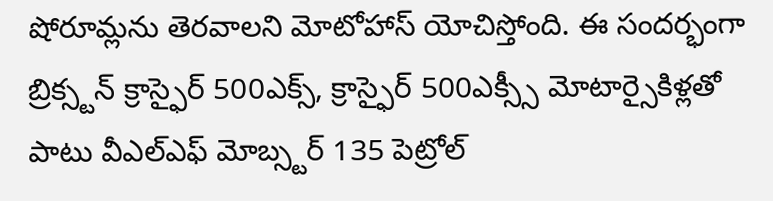షోరూమ్లను తెరవాలని మోటోహాస్ యోచిస్తోంది. ఈ సందర్భంగా బ్రిక్స్టన్ క్రాస్ఫైర్ 500ఎక్స్, క్రాస్ఫైర్ 500ఎక్స్సీ మోటార్సైకిళ్లతో పాటు వీఎల్ఎఫ్ మోబ్స్టర్ 135 పెట్రోల్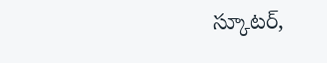స్కూటర్,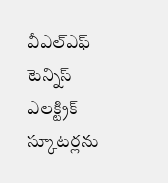వీఎల్ఎఫ్ టెన్నిస్ ఎలక్ట్రిక్ స్కూటర్లను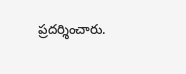ప్రదర్శించారు.